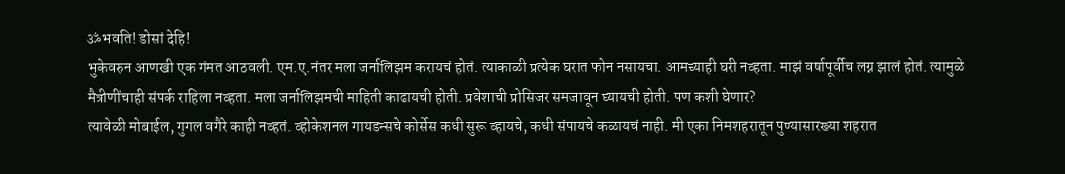ॐभवति! डोसां देहि!
भुकेवरुन आणखी एक गंमत आठवली. एम.ए.नंतर मला जर्नालिझम करायचं होतं. त्याकाळी प्रत्येक घरात फोन नसायचा. आमच्याही घरी नव्हता. माझं वर्षापूर्वीच लग्न झालं होतं. त्यामुळे मैत्रीणींचाही संपर्क राहिला नव्हता. मला जर्नालिझमची माहिती काढायची होती. प्रवेशाची प्रोसिजर समजावून घ्यायची होती. पण कशी घेणार?
त्यावेळी मोबाईल, गुगल वगैरे काही नव्हतं. व्होकेशनल गायडन्सचे कोर्सेस कधी सुरू व्हायचे, कधी संपायचे कळायचं नाही. मी एका निमशहरातून पुण्यासारख्या शहरात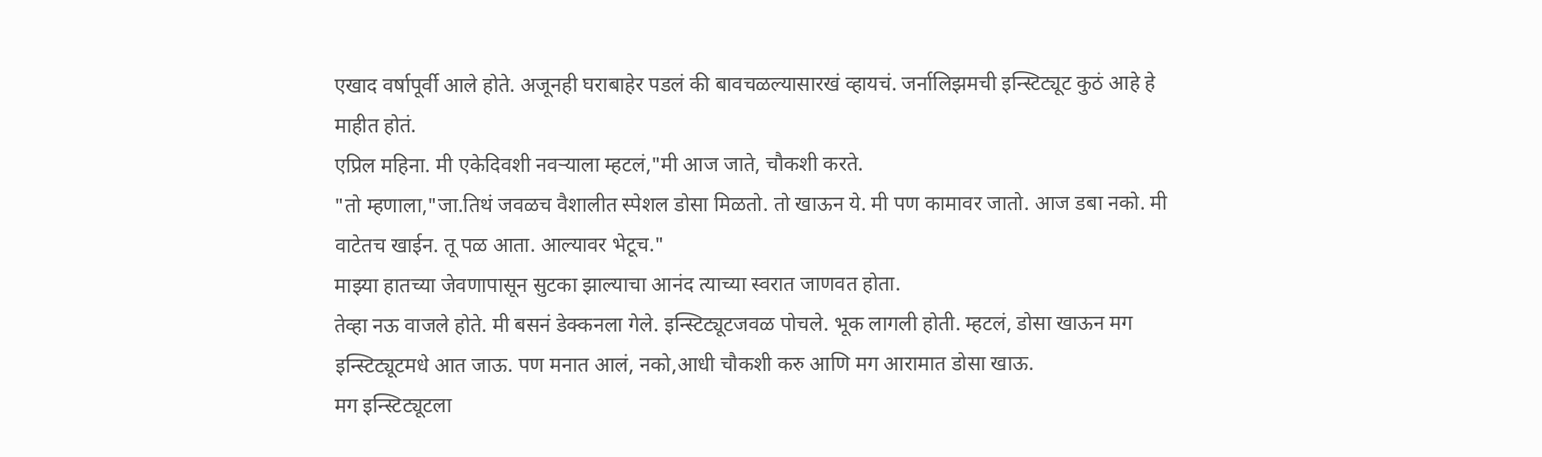एखाद वर्षापूर्वी आले होते. अजूनही घराबाहेर पडलं की बावचळल्यासारखं व्हायचं. जर्नालिझमची इन्स्टिट्यूट कुठं आहे हे माहीत होतं.
एप्रिल महिना. मी एकेदिवशी नवऱ्याला म्हटलं,"मी आज जाते, चौकशी करते.
"तो म्हणाला,"जा.तिथं जवळच वैशालीत स्पेशल डोसा मिळतो. तो खाऊन ये. मी पण कामावर जातो. आज डबा नको. मी वाटेतच खाईन. तू पळ आता. आल्यावर भेटूच."
माझ्या हातच्या जेवणापासून सुटका झाल्याचा आनंद त्याच्या स्वरात जाणवत होता.
तेव्हा नऊ वाजले होते. मी बसनं डेक्कनला गेले. इन्स्टिट्यूटजवळ पोचले. भूक लागली होती. म्हटलं, डोसा खाऊन मग इन्स्टिट्यूटमधे आत जाऊ. पण मनात आलं, नको,आधी चौकशी करु आणि मग आरामात डोसा खाऊ.
मग इन्स्टिट्यूटला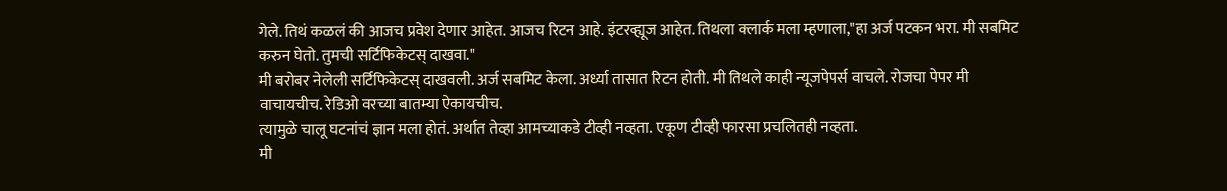गेले. तिथं कळलं की आजच प्रवेश देणार आहेत. आजच रिटन आहे. इंटरव्ह्यूज आहेत. तिथला क्लार्क मला म्हणाला,"हा अर्ज पटकन भरा. मी सबमिट करुन घेतो. तुमची सर्टिफिकेटस् दाखवा."
मी बरोबर नेलेली सर्टिफिकेटस् दाखवली. अर्ज सबमिट केला. अर्ध्या तासात रिटन होती. मी तिथले काही न्यूजपेपर्स वाचले. रोजचा पेपर मी वाचायचीच. रेडिओ वरच्या बातम्या ऐकायचीच.
त्यामुळे चालू घटनांचं ज्ञान मला होतं. अर्थात तेव्हा आमच्याकडे टीव्ही नव्हता. एकूण टीव्ही फारसा प्रचलितही नव्हता.
मी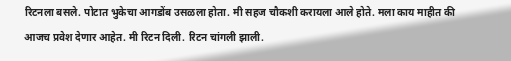रिटनला बसले. पोटात भुकेचा आगडोंब उसळला होता. मी सहज चौकशी करायला आले होते. मला काय माहीत की आजच प्रवेश देणार आहेत. मी रिटन दिली. रिटन चांगली झाली.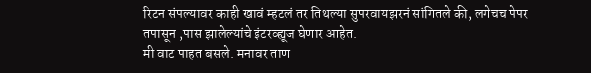रिटन संपल्यावर काही खावं म्हटलं तर तिथल्या सुपरवायझरनं सांगितले की, लगेचच पेपर तपासून ,पास झालेल्यांचे इंटरव्ह्यूज घेणार आहेत.
मी वाट पाहत बसले. मनावर ताण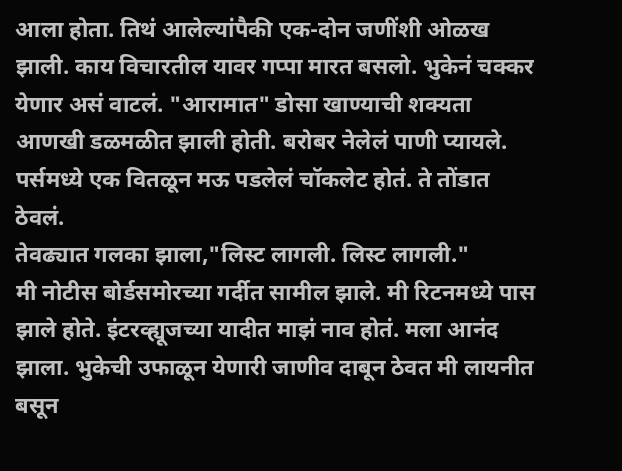आला होता. तिथं आलेल्यांपैकी एक-दोन जणींशी ओळख झाली. काय विचारतील यावर गप्पा मारत बसलो. भुकेनं चक्कर येणार असं वाटलं. "आरामात" डोसा खाण्याची शक्यता आणखी डळमळीत झाली होती. बरोबर नेलेलं पाणी प्यायले. पर्समध्ये एक वितळून मऊ पडलेलं चॉकलेट होतं. ते तोंडात ठेवलं.
तेवढ्यात गलका झाला,"लिस्ट लागली. लिस्ट लागली."
मी नोटीस बोर्डसमोरच्या गर्दीत सामील झाले. मी रिटनमध्ये पास झाले होते. इंटरव्ह्यूजच्या यादीत माझं नाव होतं. मला आनंद झाला. भुकेची उफाळून येणारी जाणीव दाबून ठेवत मी लायनीत बसून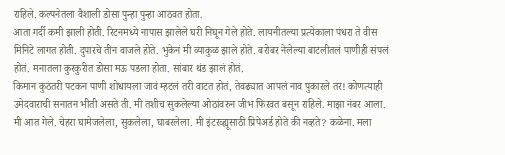राहिले. कल्पनेतला वैशाली डोसा पुन्हा पुन्हा आठवत होता.
आता गर्दी कमी झाली होती. रिटनमध्ये नापास झालेले घरी निघून गेले होते. लायनीतल्या प्रत्येकाला पंधरा ते वीस मिनिटे लागत होती. दुपारचे तीन वाजले होते. भुकेनं मी व्याकुळ झाले होते. बरोबर नेलेल्या बाटलीतलं पाणीही संपलं होतं. मनातला कुरकुरीत डोसा मऊ पडला होता. सांबार थंड झालं होतं.
किमान कुठंतरी पटकन पाणी शोधायला जावं म्हटलं तरी वाटत होतं, तेवढ्यात आपलं नाव पुकारले तर! कोणत्याही उमेदवाराची सनातन भीती असते ती. मी तशीच सुकलेल्या ओठांवरुन जीभ फिरवत बसून राहिले. माझा नंबर आला. मी आत गेले. चेहरा घामेजलेला, सुकलेला, घाबरलेला. मी इंटरव्ह्यूसाठी प्रिपेअर्ड होते की नव्हते? कळेना. मला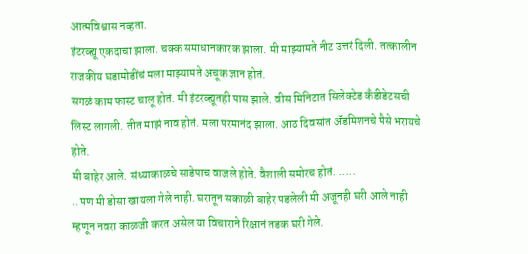आत्मविश्वास नव्हता.
इंटरव्ह्यू एकदाचा झाला. चक्क समाधानकारक झाला. मी माझ्यामते नीट उत्तरं दिली. तत्कालीन राजकीय घडामोडींचं मला माझ्यामते अचूक ज्ञान होतं.
सगळं काम फास्ट चालू होतं. मी इंटरव्ह्यूतही पास झाले. वीस मिनिटात सिलेक्टेड कॅंडीडेटसची लिस्ट लागली. तीत माझं नाव होतं. मला परमानंद झाला. आठ दिवसांत ॲडमिशनचे पैसे भरायचे होते.
मी बाहेर आले. संध्याकाळचे साडेपाच वाजले होते. वैशाली समोरच होतं. .....
..पण मी डोसा खायला गेले नाही. घरातून सकाळी बाहेर पडलेली मी अजूनही घरी आले नाही म्हणून नवरा काळजी करत असेल या विचाराने रिक्षानं तडक घरी गेले.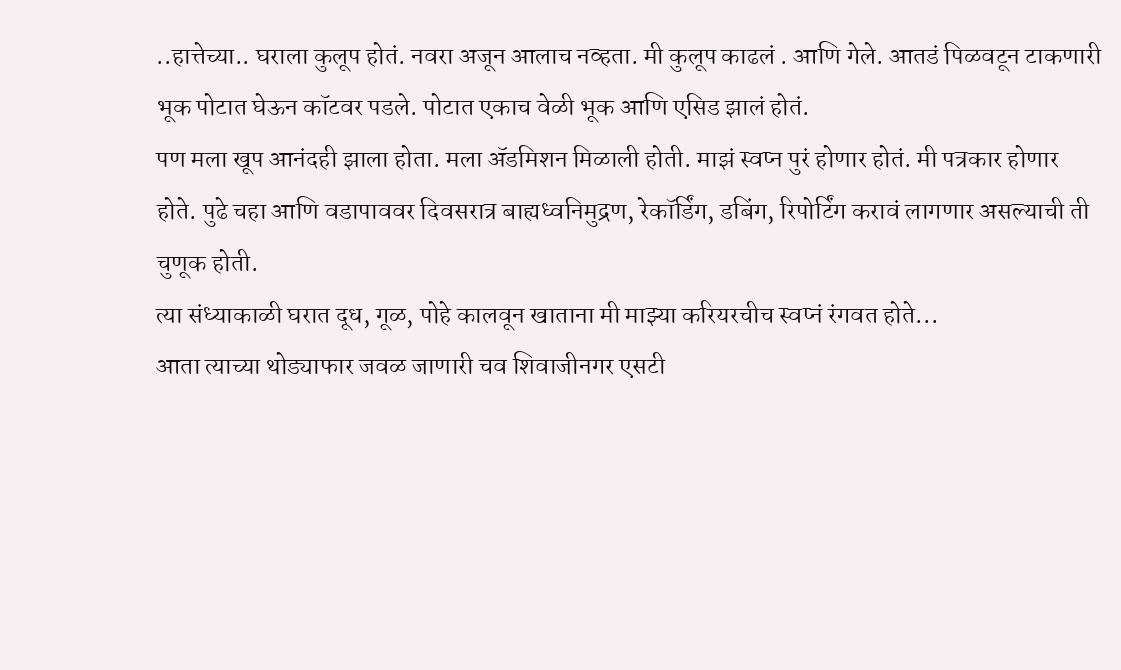..हात्तेच्या.. घराला कुलूप होतं. नवरा अजून आलाच नव्हता. मी कुलूप काढलं . आणि गेले. आतडं पिळवटून टाकणारी भूक पोटात घेऊन कॉटवर पडले. पोटात एकाच वेळी भूक आणि एसिड झालं होतं.
पण मला खूप आनंदही झाला होता. मला ॲडमिशन मिळाली होती. माझं स्वप्न पुरं होणार होतं. मी पत्रकार होणार होते. पुढे चहा आणि वडापाववर दिवसरात्र बाह्यध्वनिमुद्रण, रेकॉर्डिंग, डबिंग, रिपोर्टिंग करावं लागणार असल्याची ती चुणूक होती.
त्या संध्याकाळी घरात दूध, गूळ, पोहे कालवून खाताना मी माझ्या करियरचीच स्वप्नं रंगवत होते...
आता त्याच्या थोड्याफार जवळ जाणारी चव शिवाजीनगर एसटी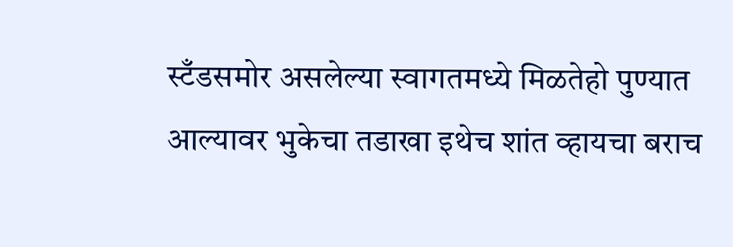स्टँडसमोर असलेल्या स्वागतमध्ये मिळतेहो पुण्यात आल्यावर भुकेचा तडाखा इथेच शांत व्हायचा बराच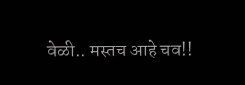वेळी.. मस्तच आहे चव!!